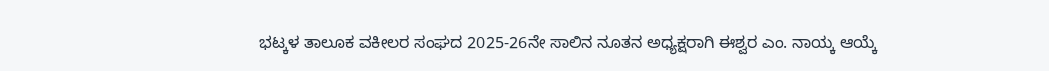ಭಟ್ಕಳ ತಾಲೂಕ ವಕೀಲರ ಸಂಘದ 2025-26ನೇ ಸಾಲಿನ ನೂತನ ಅಧ್ಯಕ್ಷರಾಗಿ ಈಶ್ವರ ಎಂ. ನಾಯ್ಕ ಆಯ್ಕೆ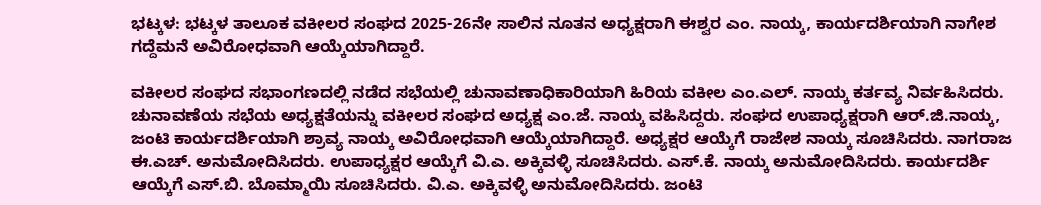ಭಟ್ಕಳ: ಭಟ್ಕಳ ತಾಲೂಕ ವಕೀಲರ ಸಂಘದ 2025-26ನೇ ಸಾಲಿನ ನೂತನ ಅಧ್ಯಕ್ಷರಾಗಿ ಈಶ್ವರ ಎಂ. ನಾಯ್ಕ, ಕಾರ್ಯದರ್ಶಿಯಾಗಿ ನಾಗೇಶ ಗದ್ದೆಮನೆ ಅವಿರೋಧವಾಗಿ ಆಯ್ಕೆಯಾಗಿದ್ದಾರೆ.

ವಕೀಲರ ಸಂಘದ ಸಭಾಂಗಣದಲ್ಲಿ ನಡೆದ ಸಭೆಯಲ್ಲಿ ಚುನಾವಣಾಧಿಕಾರಿಯಾಗಿ ಹಿರಿಯ ವಕೀಲ ಎಂ.ಎಲ್. ನಾಯ್ಕ ಕರ್ತವ್ಯ ನಿರ್ವಹಿಸಿದರು. ಚುನಾವಣೆಯ ಸಭೆಯ ಅಧ್ಯಕ್ಷತೆಯನ್ನು ವಕೀಲರ ಸಂಘದ ಅಧ್ಯಕ್ಷ ಎಂ.ಜೆ. ನಾಯ್ಕ ವಹಿಸಿದ್ದರು. ಸಂಘದ ಉಪಾಧ್ಯಕ್ಷರಾಗಿ ಆರ್.ಜಿ.ನಾಯ್ಕ, ಜಂಟಿ ಕಾರ್ಯದರ್ಶಿಯಾಗಿ ಶ್ರಾವ್ಯ ನಾಯ್ಕ ಅವಿರೋಧವಾಗಿ ಆಯ್ಕೆಯಾಗಿದ್ದಾರೆ. ಅಧ್ಯಕ್ಷರ ಆಯ್ಕೆಗೆ ರಾಜೇಶ ನಾಯ್ಕ ಸೂಚಿಸಿದರು. ನಾಗರಾಜ ಈ.ಎಚ್. ಅನುಮೋದಿಸಿದರು. ಉಪಾಧ್ಯಕ್ಷರ ಆಯ್ಕೆಗೆ ವಿ.ಎ. ಅಕ್ಕಿವಳ್ಳಿ ಸೂಚಿಸಿದರು. ಎಸ್.ಕೆ. ನಾಯ್ಕ ಅನುಮೋದಿಸಿದರು. ಕಾರ್ಯದರ್ಶಿ ಆಯ್ಕೆಗೆ ಎಸ್.ಬಿ. ಬೊಮ್ಮಾಯಿ ಸೂಚಿಸಿದರು. ವಿ.ಎ. ಅಕ್ಕಿವಳ್ಳಿ ಅನುಮೋದಿಸಿದರು. ಜಂಟಿ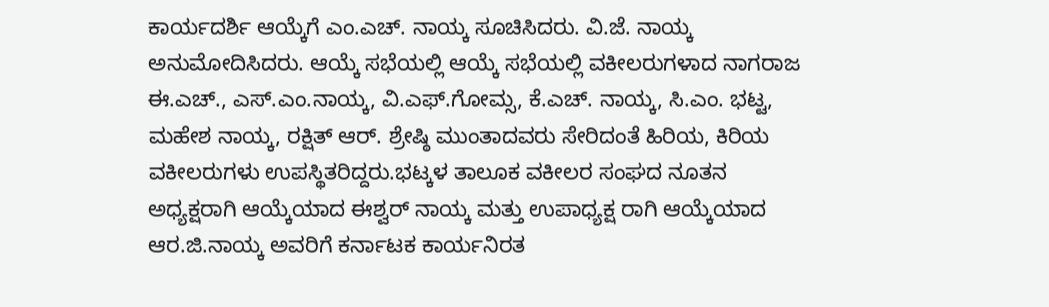ಕಾರ್ಯದರ್ಶಿ ಆಯ್ಕೆಗೆ ಎಂ.ಎಚ್. ನಾಯ್ಕ ಸೂಚಿಸಿದರು. ವಿ.ಜೆ. ನಾಯ್ಕ ಅನುಮೋದಿಸಿದರು. ಆಯ್ಕೆ ಸಭೆಯಲ್ಲಿ ಆಯ್ಕೆ ಸಭೆಯಲ್ಲಿ ವಕೀಲರುಗಳಾದ ನಾಗರಾಜ ಈ.ಎಚ್., ಎಸ್.ಎಂ.ನಾಯ್ಕ, ವಿ.ಎಫ್.ಗೋಮ್ಸ, ಕೆ.ಎಚ್. ನಾಯ್ಕ, ಸಿ.ಎಂ. ಭಟ್ಟ, ಮಹೇಶ ನಾಯ್ಕ, ರಕ್ಷಿತ್ ಆರ್. ಶ್ರೇಷ್ಠಿ ಮುಂತಾದವರು ಸೇರಿದಂತೆ ಹಿರಿಯ, ಕಿರಿಯ ವಕೀಲರುಗಳು ಉಪಸ್ಥಿತರಿದ್ದರು.ಭಟ್ಕಳ ತಾಲೂಕ ವಕೀಲರ ಸಂಘದ ನೂತನ ಅಧ್ಯಕ್ಷರಾಗಿ ಆಯ್ಕೆಯಾದ ಈಶ್ವರ್ ನಾಯ್ಕ ಮತ್ತು ಉಪಾಧ್ಯಕ್ಷ ರಾಗಿ ಆಯ್ಕೆಯಾದ ಆರ.ಜಿ.ನಾಯ್ಕ ಅವರಿಗೆ ಕರ್ನಾಟಕ ಕಾರ್ಯನಿರತ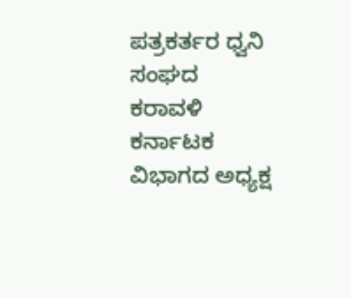ಪತ್ರಕರ್ತರ ಧ್ವನಿ ಸಂಘದ ಕರಾವಳಿ ಕರ್ನಾಟಕ ವಿಭಾಗದ ಅಧ್ಯಕ್ಷ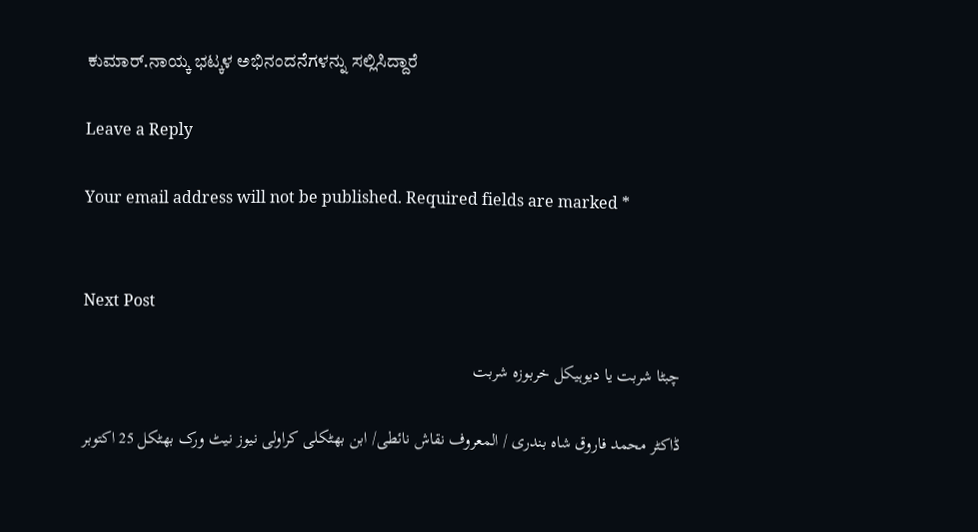ಕುಮಾರ್.ನಾಯ್ಕ ಭಟ್ಕಳ ಅಭಿನಂದನೆಗಳನ್ನು ಸಲ್ಲಿಸಿದ್ದಾರೆ

Leave a Reply

Your email address will not be published. Required fields are marked *


Next Post

چبٹا شربت یا دیوہیکل خربوزہ شربت

ڈاکٹر محمد فاروق شاہ بندری / المعروف نقاش نائطی/ ابن بھٹکلی کراولی نیوز نیٹ ورک بھٹکل 25 اکتوبر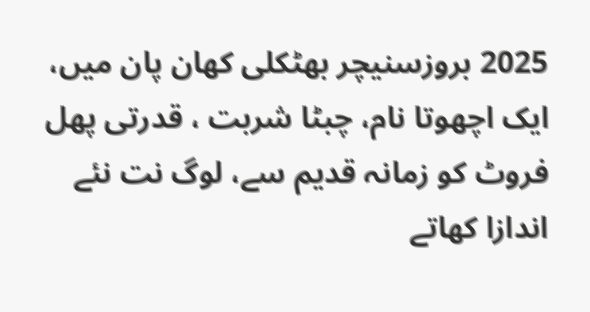2025 بروزسنیچر بھٹکلی کھان پان میں، ایک اچھوتا نام، چبٹا شربت ، قدرتی پھل فروٹ کو زمانہ قدیم سے، لوگ نت نئے اندازا کھاتے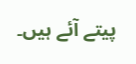پیتے آئے ہیں۔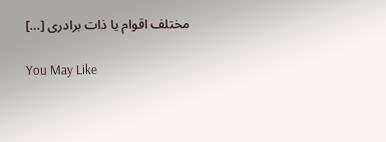مختلف اقوام یا ذات برادری […]

You May Like